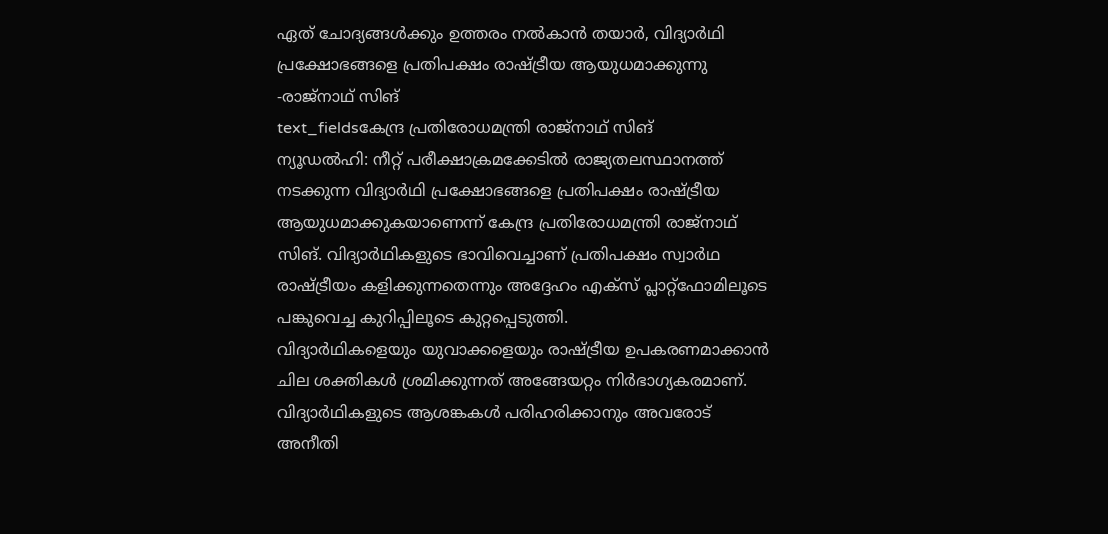ഏത് ചോദ്യങ്ങൾക്കും ഉത്തരം നൽകാൻ തയാർ, വിദ്യാർഥി പ്രക്ഷോഭങ്ങളെ പ്രതിപക്ഷം രാഷ്ട്രീയ ആയുധമാക്കുന്നു -രാജ്നാഥ് സിങ്
text_fieldsകേന്ദ്ര പ്രതിരോധമന്ത്രി രാജ്നാഥ് സിങ്
ന്യൂഡൽഹി: നീറ്റ് പരീക്ഷാക്രമക്കേടിൽ രാജ്യതലസ്ഥാനത്ത് നടക്കുന്ന വിദ്യാർഥി പ്രക്ഷോഭങ്ങളെ പ്രതിപക്ഷം രാഷ്ട്രീയ ആയുധമാക്കുകയാണെന്ന് കേന്ദ്ര പ്രതിരോധമന്ത്രി രാജ്നാഥ് സിങ്. വിദ്യാർഥികളുടെ ഭാവിവെച്ചാണ് പ്രതിപക്ഷം സ്വാർഥ രാഷ്ട്രീയം കളിക്കുന്നതെന്നും അദ്ദേഹം എക്സ് പ്ലാറ്റ്ഫോമിലൂടെ പങ്കുവെച്ച കുറിപ്പിലൂടെ കുറ്റപ്പെടുത്തി.
വിദ്യാർഥികളെയും യുവാക്കളെയും രാഷ്ട്രീയ ഉപകരണമാക്കാൻ ചില ശക്തികൾ ശ്രമിക്കുന്നത് അങ്ങേയറ്റം നിർഭാഗ്യകരമാണ്. വിദ്യാർഥികളുടെ ആശങ്കകൾ പരിഹരിക്കാനും അവരോട് അനീതി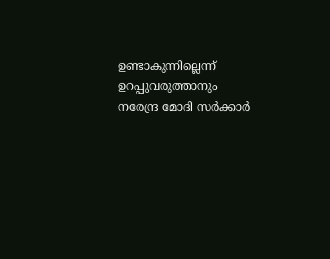ഉണ്ടാകുന്നില്ലെന്ന് ഉറപ്പുവരുത്താനും നരേന്ദ്ര മോദി സർക്കാർ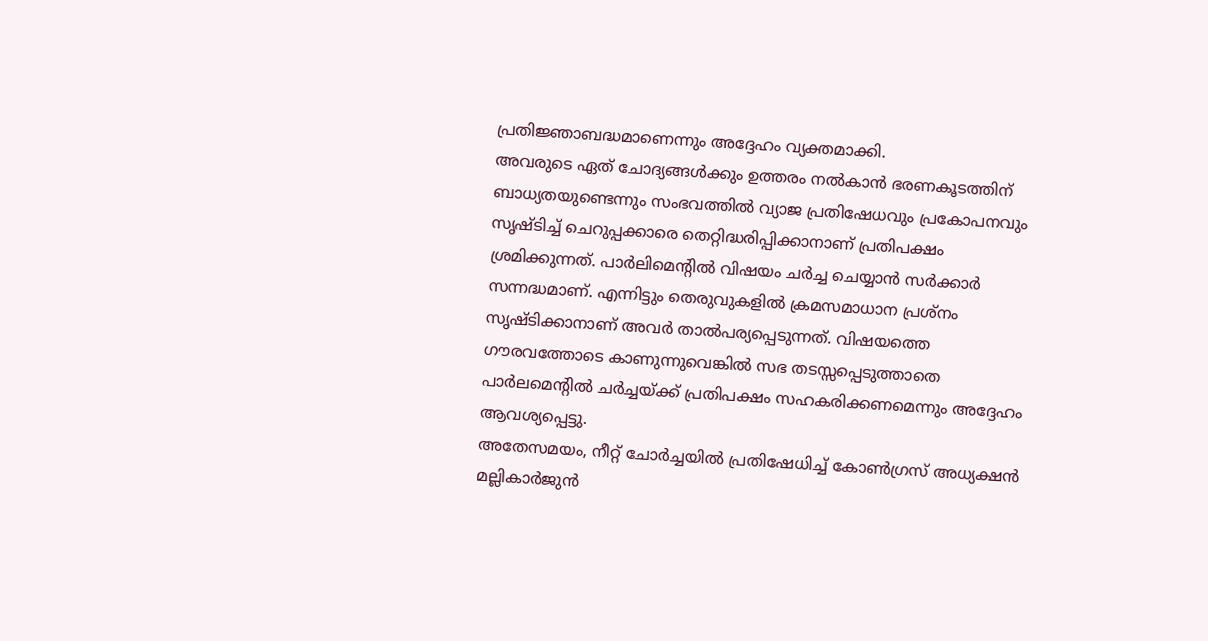പ്രതിജ്ഞാബദ്ധമാണെന്നും അദ്ദേഹം വ്യക്തമാക്കി.
അവരുടെ ഏത് ചോദ്യങ്ങൾക്കും ഉത്തരം നൽകാൻ ഭരണകൂടത്തിന് ബാധ്യതയുണ്ടെന്നും സംഭവത്തിൽ വ്യാജ പ്രതിഷേധവും പ്രകോപനവും സൃഷ്ടിച്ച് ചെറുപ്പക്കാരെ തെറ്റിദ്ധരിപ്പിക്കാനാണ് പ്രതിപക്ഷം ശ്രമിക്കുന്നത്. പാർലിമെന്റിൽ വിഷയം ചർച്ച ചെയ്യാൻ സർക്കാർ സന്നദ്ധമാണ്. എന്നിട്ടും തെരുവുകളിൽ ക്രമസമാധാന പ്രശ്നം സൃഷ്ടിക്കാനാണ് അവർ താൽപര്യപ്പെടുന്നത്. വിഷയത്തെ ഗൗരവത്തോടെ കാണുന്നുവെങ്കിൽ സഭ തടസ്സപ്പെടുത്താതെ പാർലമെന്റിൽ ചർച്ചയ്ക്ക് പ്രതിപക്ഷം സഹകരിക്കണമെന്നും അദ്ദേഹം ആവശ്യപ്പെട്ടു.
അതേസമയം, നീറ്റ് ചോർച്ചയിൽ പ്രതിഷേധിച്ച് കോൺഗ്രസ് അധ്യക്ഷൻ മല്ലികാർജുൻ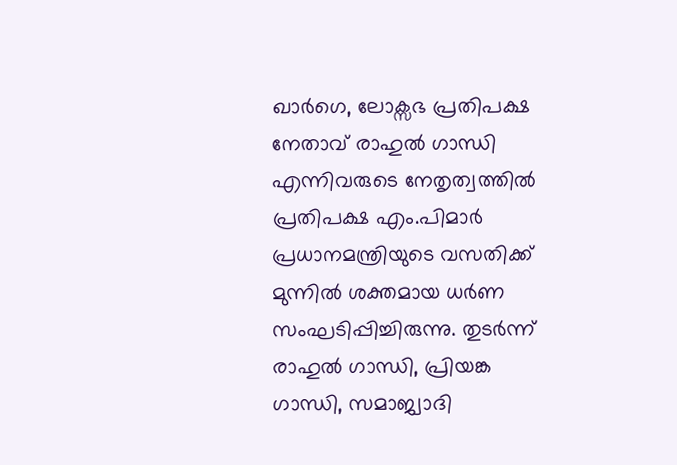ഖാർഗെ, ലോക്സഭ പ്രതിപക്ഷ നേതാവ് രാഹുൽ ഗാന്ധി എന്നിവരുടെ നേതൃത്വത്തിൽ പ്രതിപക്ഷ എം.പിമാർ പ്രധാനമന്ത്രിയുടെ വസതിക്ക് മുന്നിൽ ശക്തമായ ധർണ സംഘടിപ്പിച്ചിരുന്നു. തുടർന്ന് രാഹുൽ ഗാന്ധി, പ്രിയങ്ക ഗാന്ധി, സമാജ്വാദി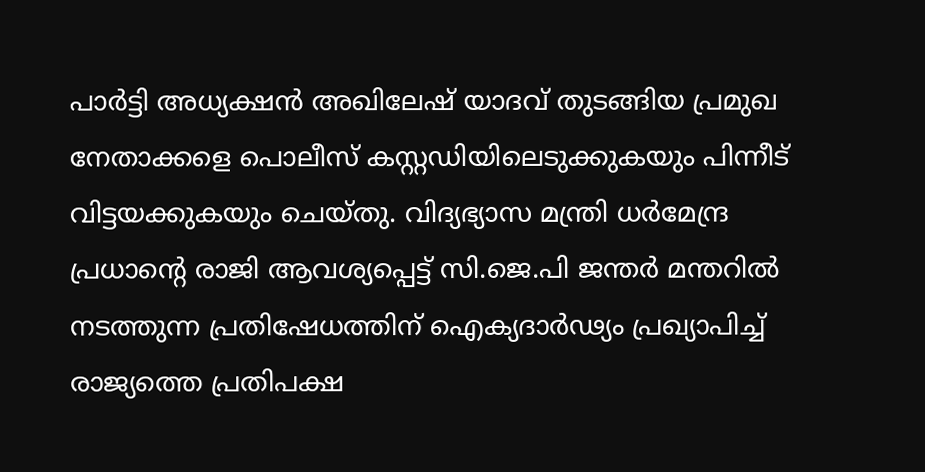പാർട്ടി അധ്യക്ഷൻ അഖിലേഷ് യാദവ് തുടങ്ങിയ പ്രമുഖ നേതാക്കളെ പൊലീസ് കസ്റ്റഡിയിലെടുക്കുകയും പിന്നീട് വിട്ടയക്കുകയും ചെയ്തു. വിദ്യഭ്യാസ മന്ത്രി ധർമേന്ദ്ര പ്രധാന്റെ രാജി ആവശ്യപ്പെട്ട് സി.ജെ.പി ജന്തർ മന്തറിൽ നടത്തുന്ന പ്രതിഷേധത്തിന് ഐക്യദാർഢ്യം പ്രഖ്യാപിച്ച് രാജ്യത്തെ പ്രതിപക്ഷ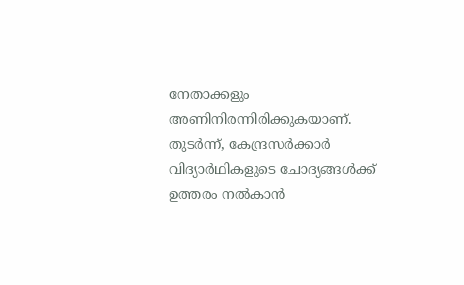നേതാക്കളും അണിനിരന്നിരിക്കുകയാണ്. തുടർന്ന്, കേന്ദ്രസർക്കാർ വിദ്യാർഥികളുടെ ചോദ്യങ്ങൾക്ക് ഉത്തരം നൽകാൻ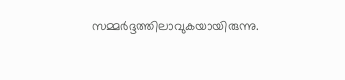സമ്മർദ്ദത്തിലാവുകയായിരുന്നു.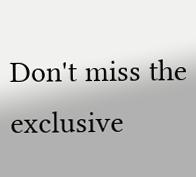Don't miss the exclusive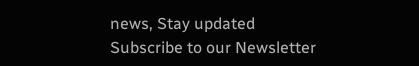news, Stay updated
Subscribe to our Newsletter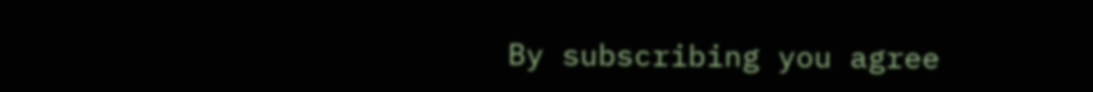By subscribing you agree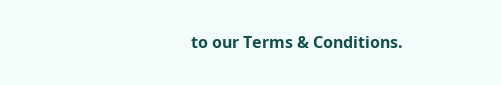to our Terms & Conditions.